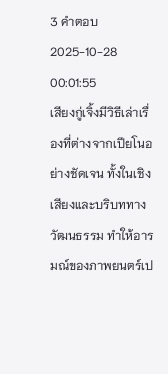3 คำตอบ2025-10-28 00:01:55
เสียงกู่เจิ้งมีวิธีเล่าเรื่องที่ต่างจากเปียโนอย่างชัดเจน ทั้งในเชิงเสียงและบริบททางวัฒนธรรม ทำให้อารมณ์ของภาพยนตร์เป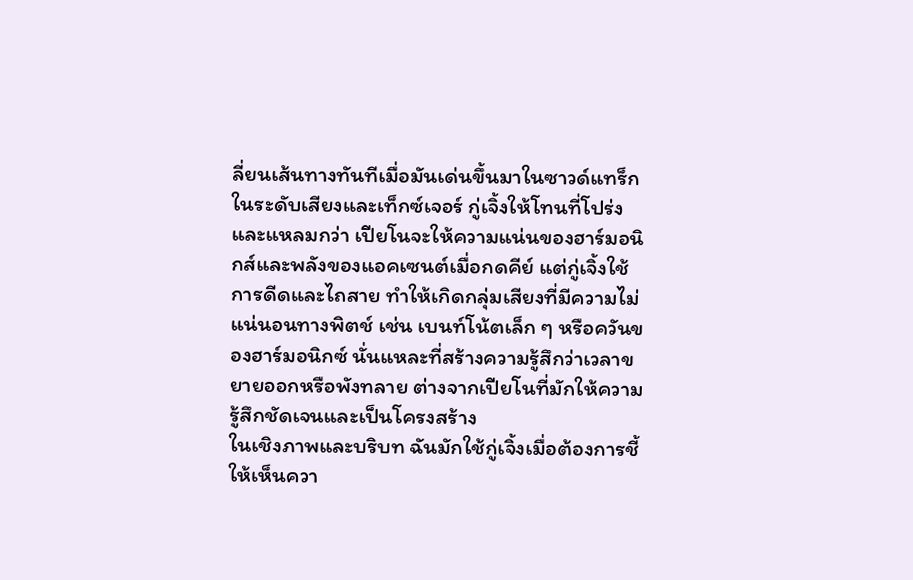ลี่ยนเส้นทางทันทีเมื่อมันเด่นขึ้นมาในซาวด์แทร็ก
ในระดับเสียงและเท็กซ์เจอร์ กู่เจิ้งให้โทนที่โปร่งและแหลมกว่า เปียโนจะให้ความแน่นของฮาร์มอนิกส์และพลังของแอคเซนต์เมื่อกดคีย์ แต่กู่เจิ้งใช้การดีดและไถสาย ทำให้เกิดกลุ่มเสียงที่มีความไม่แน่นอนทางพิตช์ เช่น เบนท์โน้ตเล็ก ๆ หรือควันของฮาร์มอนิกซ์ นั่นแหละที่สร้างความรู้สึกว่าเวลาขยายออกหรือพังทลาย ต่างจากเปียโนที่มักให้ความรู้สึกชัดเจนและเป็นโครงสร้าง
ในเชิงภาพและบริบท ฉันมักใช้กู่เจิ้งเมื่อต้องการชี้ให้เห็นควา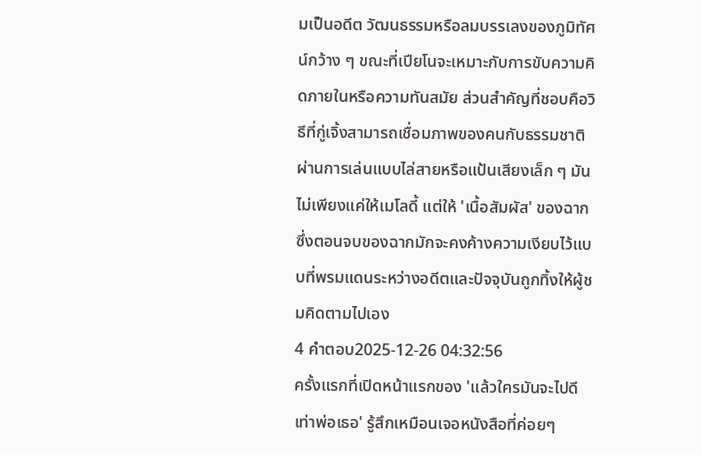มเป็นอดีต วัฒนธรรมหรือลมบรรเลงของภูมิทัศน์กว้าง ๆ ขณะที่เปียโนจะเหมาะกับการขับความคิดภายในหรือความทันสมัย ส่วนสำคัญที่ชอบคือวิธีที่กู่เจิ้งสามารถเชื่อมภาพของคนกับธรรมชาติผ่านการเล่นแบบไล่สายหรือแป้นเสียงเล็ก ๆ มันไม่เพียงแค่ให้เมโลดี้ แต่ให้ 'เนื้อสัมผัส' ของฉาก ซึ่งตอนจบของฉากมักจะคงค้างความเงียบไว้แบบที่พรมแดนระหว่างอดีตและปัจจุบันถูกทิ้งให้ผู้ชมคิดตามไปเอง
4 คำตอบ2025-12-26 04:32:56
ครั้งแรกที่เปิดหน้าแรกของ 'แล้วใครมันจะไปดีเท่าพ่อเธอ' รู้สึกเหมือนเจอหนังสือที่ค่อยๆ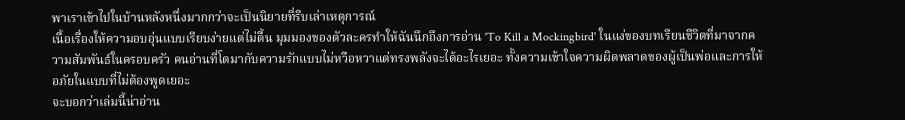พาเราเข้าไปในบ้านหลังหนึ่งมากกว่าจะเป็นนิยายที่รีบเล่าเหตุการณ์
เนื้อเรื่องให้ความอบอุ่นแบบเรียบง่ายแต่ไม่ตื้น มุมมองของตัวละครทำให้ฉันนึกถึงการอ่าน 'To Kill a Mockingbird' ในแง่ของบทเรียนชีวิตที่มาจากความสัมพันธ์ในครอบครัว คนอ่านที่โตมากับความรักแบบไม่หวือหวาแต่ทรงพลังจะได้อะไรเยอะ ทั้งความเข้าใจความผิดพลาดของผู้เป็นพ่อและการให้อภัยในแบบที่ไม่ต้องพูดเยอะ
จะบอกว่าเล่มนี้น่าอ่าน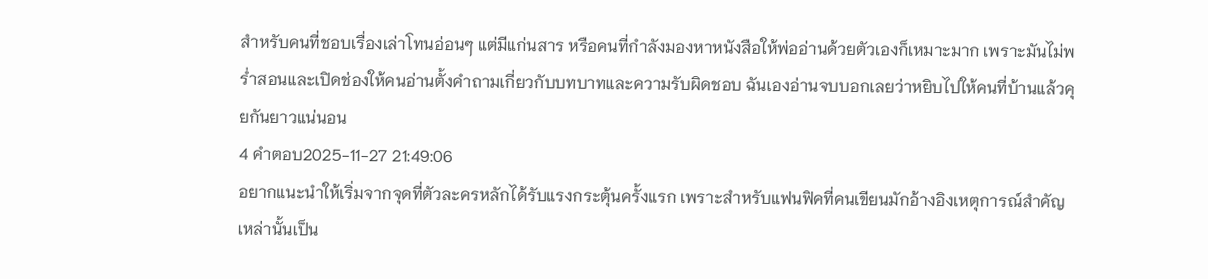สำหรับคนที่ชอบเรื่องเล่าโทนอ่อนๆ แต่มีแก่นสาร หรือคนที่กำลังมองหาหนังสือให้พ่ออ่านด้วยตัวเองก็เหมาะมาก เพราะมันไม่พร่ำสอนและเปิดช่องให้คนอ่านตั้งคำถามเกี่ยวกับบทบาทและความรับผิดชอบ ฉันเองอ่านจบบอกเลยว่าหยิบไปให้คนที่บ้านแล้วคุยกันยาวแน่นอน
4 คำตอบ2025-11-27 21:49:06
อยากแนะนำให้เริ่มจากจุดที่ตัวละครหลักได้รับแรงกระตุ้นครั้งแรก เพราะสำหรับแฟนฟิคที่คนเขียนมักอ้างอิงเหตุการณ์สำคัญเหล่านั้นเป็น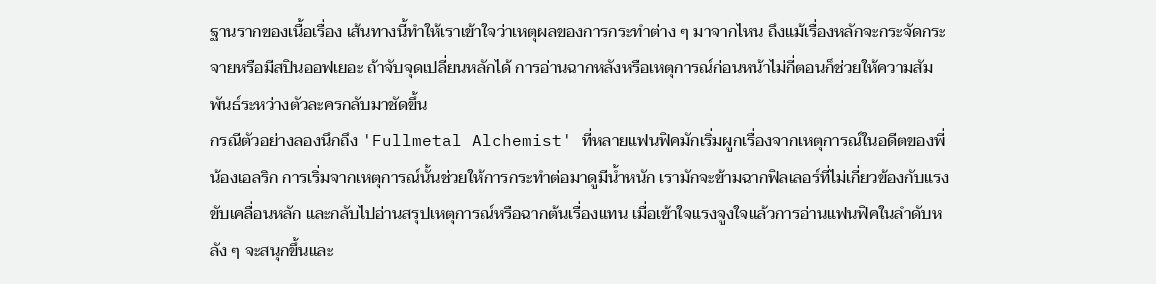ฐานรากของเนื้อเรื่อง เส้นทางนี้ทำให้เราเข้าใจว่าเหตุผลของการกระทำต่าง ๆ มาจากไหน ถึงแม้เรื่องหลักจะกระจัดกระจายหรือมีสปินออฟเยอะ ถ้าจับจุดเปลี่ยนหลักได้ การอ่านฉากหลังหรือเหตุการณ์ก่อนหน้าไม่กี่ตอนก็ช่วยให้ความสัมพันธ์ระหว่างตัวละครกลับมาชัดขึ้น
กรณีตัวอย่างลองนึกถึง 'Fullmetal Alchemist' ที่หลายแฟนฟิคมักเริ่มผูกเรื่องจากเหตุการณ์ในอดีตของพี่น้องเอลริก การเริ่มจากเหตุการณ์นั้นช่วยให้การกระทำต่อมาดูมีน้ำหนัก เรามักจะข้ามฉากฟิลเลอร์ที่ไม่เกี่ยวข้องกับแรงขับเคลื่อนหลัก และกลับไปอ่านสรุปเหตุการณ์หรือฉากต้นเรื่องแทน เมื่อเข้าใจแรงจูงใจแล้วการอ่านแฟนฟิคในลำดับหลัง ๆ จะสนุกขึ้นและ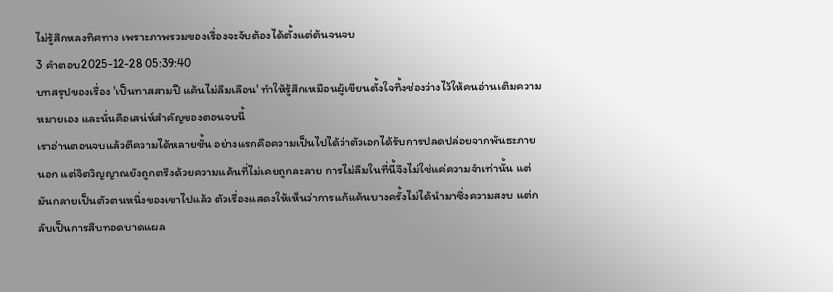ไม่รู้สึกหลงทิศทาง เพราะภาพรวมของเรื่องจะจับต้องได้ตั้งแต่ต้นจนจบ
3 คำตอบ2025-12-28 05:39:40
บทสรุปของเรื่อง 'เป็นทาสสามปี แค้นไม่ลืมเลือน' ทำให้รู้สึกเหมือนผู้เขียนตั้งใจทิ้งช่องว่างไว้ให้คนอ่านเติมความหมายเอง และนั่นคือเสน่ห์สำคัญของตอนจบนี้
เราอ่านตอนจบแล้วตีความได้หลายชั้น อย่างแรกคือความเป็นไปได้ว่าตัวเอกได้รับการปลดปล่อยจากพันธะภายนอก แต่จิตวิญญาณยังถูกตรึงด้วยความแค้นที่ไม่เคยถูกละลาย การไม่ลืมในที่นี้จึงไม่ใช่แค่ความจำเท่านั้น แต่มันกลายเป็นตัวตนหนึ่งของเขาไปแล้ว ตัวเรื่องแสดงให้เห็นว่าการแก้แค้นบางครั้งไม่ได้นำมาซึ่งความสงบ แต่กลับเป็นการสืบทอดบาดแผล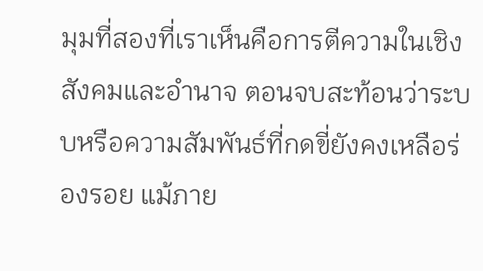มุมที่สองที่เราเห็นคือการตีความในเชิงสังคมและอำนาจ ตอนจบสะท้อนว่าระบบหรือความสัมพันธ์ที่กดขี่ยังคงเหลือร่องรอย แม้ภาย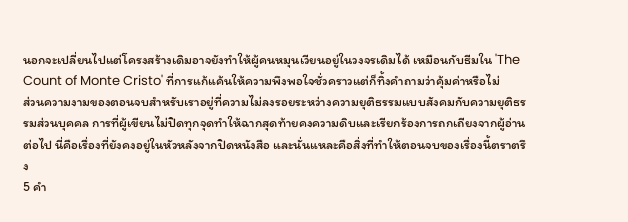นอกจะเปลี่ยนไปแต่โครงสร้างเดิมอาจยังทำให้ผู้คนหมุนเวียนอยู่ในวงจรเดิมได้ เหมือนกับธีมใน 'The Count of Monte Cristo' ที่การแก้แค้นให้ความพึงพอใจชั่วคราวแต่ก็ทิ้งคำถามว่าคุ้มค่าหรือไม่
ส่วนความงามของตอนจบสำหรับเราอยู่ที่ความไม่ลงรอยระหว่างความยุติธรรมแบบสังคมกับความยุติธรรมส่วนบุคคล การที่ผู้เขียนไม่ปิดทุกจุดทำให้ฉากสุดท้ายคงความดิบและเรียกร้องการถกเถียงจากผู้อ่านต่อไป นี่คือเรื่องที่ยังคงอยู่ในหัวหลังจากปิดหนังสือ และนั่นแหละคือสิ่งที่ทำให้ตอนจบของเรื่องนี้ตราตรึง
5 คำ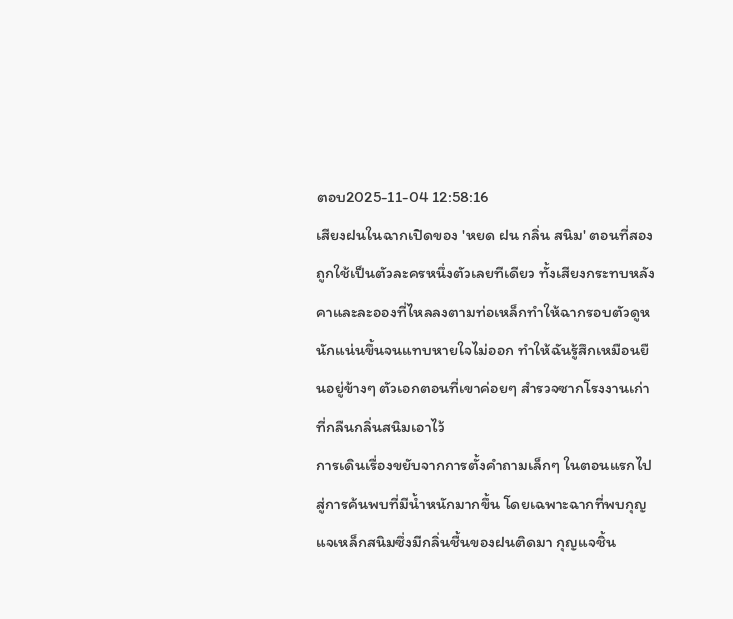ตอบ2025-11-04 12:58:16
เสียงฝนในฉากเปิดของ 'หยด ฝน กลิ่น สนิม' ตอนที่สองถูกใช้เป็นตัวละครหนึ่งตัวเลยทีเดียว ทั้งเสียงกระทบหลังคาและละอองที่ไหลลงตามท่อเหล็กทำให้ฉากรอบตัวดูหนักแน่นขึ้นจนแทบหายใจไม่ออก ทำให้ฉันรู้สึกเหมือนยืนอยู่ข้างๆ ตัวเอกตอนที่เขาค่อยๆ สำรวจซากโรงงานเก่าที่กลืนกลิ่นสนิมเอาไว้
การเดินเรื่องขยับจากการตั้งคำถามเล็กๆ ในตอนแรกไปสู่การค้นพบที่มีน้ำหนักมากขึ้น โดยเฉพาะฉากที่พบกุญแจเหล็กสนิมซึ่งมีกลิ่นชื้นของฝนติดมา กุญแจชิ้น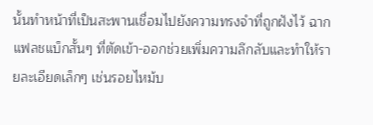นั้นทำหน้าที่เป็นสะพานเชื่อมไปยังความทรงจำที่ถูกฝังไว้ ฉากแฟลชแบ็กสั้นๆ ที่ตัดเข้า-ออกช่วยเพิ่มความลึกลับและทำให้รายละเอียดเล็กๆ เช่นรอยไหม้บ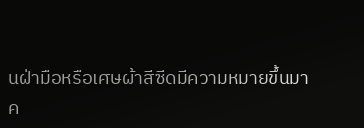นฝ่ามือหรือเศษผ้าสีซีดมีความหมายขึ้นมา
ค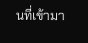นที่เข้ามา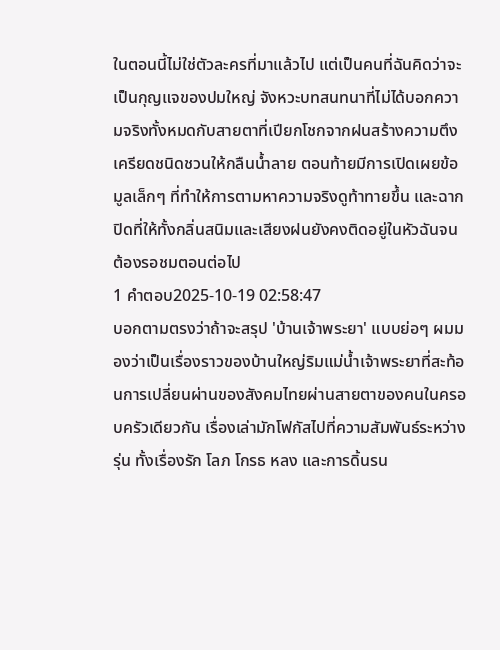ในตอนนี้ไม่ใช่ตัวละครที่มาแล้วไป แต่เป็นคนที่ฉันคิดว่าจะเป็นกุญแจของปมใหญ่ จังหวะบทสนทนาที่ไม่ได้บอกความจริงทั้งหมดกับสายตาที่เปียกโชกจากฝนสร้างความตึงเครียดชนิดชวนให้กลืนน้ำลาย ตอนท้ายมีการเปิดเผยข้อมูลเล็กๆ ที่ทำให้การตามหาความจริงดูท้าทายขึ้น และฉากปิดที่ให้ทั้งกลิ่นสนิมและเสียงฝนยังคงติดอยู่ในหัวฉันจนต้องรอชมตอนต่อไป
1 คำตอบ2025-10-19 02:58:47
บอกตามตรงว่าถ้าจะสรุป 'บ้านเจ้าพระยา' แบบย่อๆ ผมมองว่าเป็นเรื่องราวของบ้านใหญ่ริมแม่น้ำเจ้าพระยาที่สะท้อนการเปลี่ยนผ่านของสังคมไทยผ่านสายตาของคนในครอบครัวเดียวกัน เรื่องเล่ามักโฟกัสไปที่ความสัมพันธ์ระหว่างรุ่น ทั้งเรื่องรัก โลภ โกรธ หลง และการดิ้นรน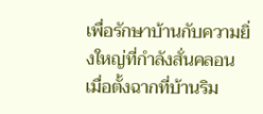เพื่อรักษาบ้านกับความยิ่งใหญ่ที่กำลังสั่นคลอน เมื่อตั้งฉากที่บ้านริม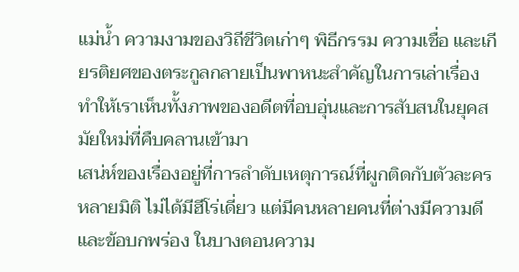แม่น้ำ ความงามของวิถีชีวิตเก่าๆ พิธีกรรม ความเชื่อ และเกียรติยศของตระกูลกลายเป็นพาหนะสำคัญในการเล่าเรื่อง ทำให้เราเห็นทั้งภาพของอดีตที่อบอุ่นและการสับสนในยุคสมัยใหม่ที่คืบคลานเข้ามา
เสน่ห์ของเรื่องอยู่ที่การลำดับเหตุการณ์ที่ผูกติดกับตัวละครหลายมิติ ไม่ได้มีฮีโร่เดี่ยว แต่มีคนหลายคนที่ต่างมีความดีและข้อบกพร่อง ในบางตอนความ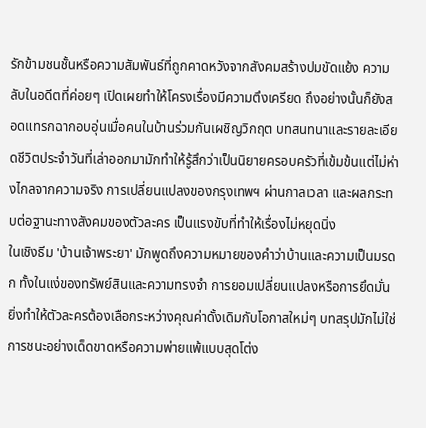รักข้ามชนชั้นหรือความสัมพันธ์ที่ถูกคาดหวังจากสังคมสร้างปมขัดแย้ง ความลับในอดีตที่ค่อยๆ เปิดเผยทำให้โครงเรื่องมีความตึงเครียด ถึงอย่างนั้นก็ยังสอดแทรกฉากอบอุ่นเมื่อคนในบ้านร่วมกันเผชิญวิกฤต บทสนทนาและรายละเอียดชีวิตประจำวันที่เล่าออกมามักทำให้รู้สึกว่าเป็นนิยายครอบครัวที่เข้มข้นแต่ไม่ห่างไกลจากความจริง การเปลี่ยนแปลงของกรุงเทพฯ ผ่านกาลเวลา และผลกระทบต่อฐานะทางสังคมของตัวละคร เป็นแรงขับที่ทำให้เรื่องไม่หยุดนิ่ง
ในเชิงธีม 'บ้านเจ้าพระยา' มักพูดถึงความหมายของคำว่าบ้านและความเป็นมรดก ทั้งในแง่ของทรัพย์สินและความทรงจำ การยอมเปลี่ยนแปลงหรือการยึดมั่นยิ่งทำให้ตัวละครต้องเลือกระหว่างคุณค่าดั้งเดิมกับโอกาสใหม่ๆ บทสรุปมักไม่ใช่การชนะอย่างเด็ดขาดหรือความพ่ายแพ้แบบสุดโต่ง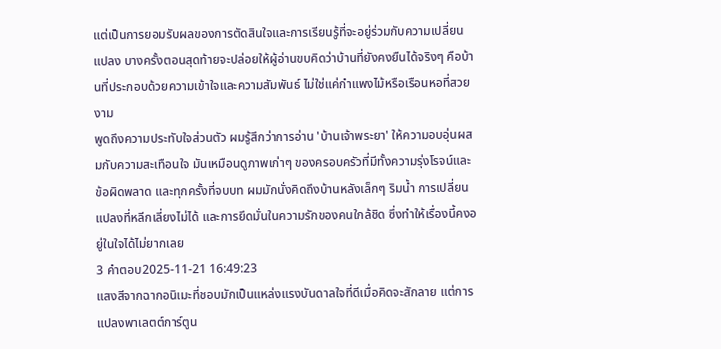แต่เป็นการยอมรับผลของการตัดสินใจและการเรียนรู้ที่จะอยู่ร่วมกับความเปลี่ยนแปลง บางครั้งตอนสุดท้ายจะปล่อยให้ผู้อ่านขบคิดว่าบ้านที่ยังคงยืนได้จริงๆ คือบ้านที่ประกอบด้วยความเข้าใจและความสัมพันธ์ ไม่ใช่แค่กำแพงไม้หรือเรือนหอที่สวยงาม
พูดถึงความประทับใจส่วนตัว ผมรู้สึกว่าการอ่าน 'บ้านเจ้าพระยา' ให้ความอบอุ่นผสมกับความสะเทือนใจ มันเหมือนดูภาพเก่าๆ ของครอบครัวที่มีทั้งความรุ่งโรจน์และข้อผิดพลาด และทุกครั้งที่จบบท ผมมักนั่งคิดถึงบ้านหลังเล็กๆ ริมน้ำ การเปลี่ยนแปลงที่หลีกเลี่ยงไม่ได้ และการยึดมั่นในความรักของคนใกล้ชิด ซึ่งทำให้เรื่องนี้คงอยู่ในใจได้ไม่ยากเลย
3 คำตอบ2025-11-21 16:49:23
แสงสีจากฉากอนิเมะที่ชอบมักเป็นแหล่งแรงบันดาลใจที่ดีเมื่อคิดจะสักลาย แต่การแปลงพาเลตต์การ์ตูน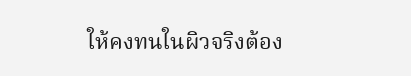ให้คงทนในผิวจริงต้อง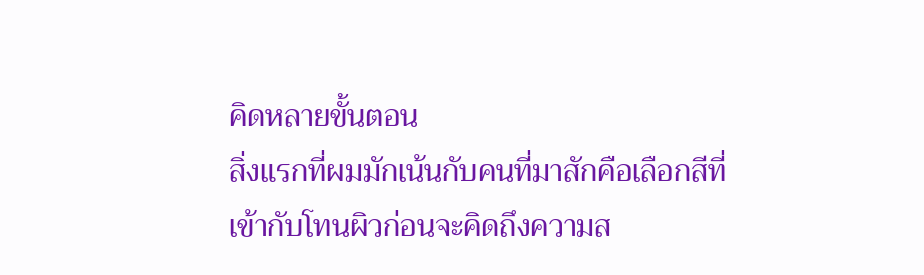คิดหลายขั้นตอน
สิ่งแรกที่ผมมักเน้นกับคนที่มาสักคือเลือกสีที่เข้ากับโทนผิวก่อนจะคิดถึงความส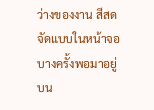ว่างของงาน สีสดจัดแบบในหน้าจอบางครั้งพอมาอยู่บน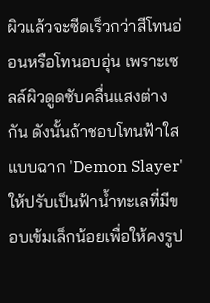ผิวแล้วจะซีดเร็วกว่าสีโทนอ่อนหรือโทนอบอุ่น เพราะเซลล์ผิวดูดซับคลื่นแสงต่างกัน ดังนั้นถ้าชอบโทนฟ้าใสแบบฉาก 'Demon Slayer' ให้ปรับเป็นฟ้าน้ำทะเลที่มีขอบเข้มเล็กน้อยเพื่อให้คงรูป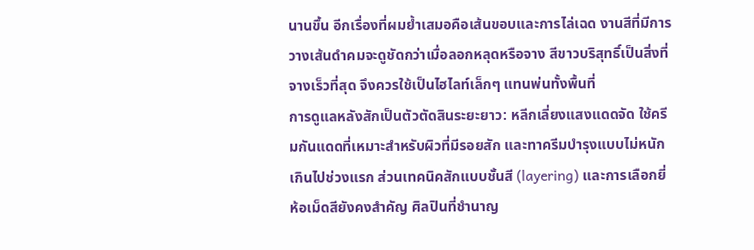นานขึ้น อีกเรื่องที่ผมย้ำเสมอคือเส้นขอบและการไล่เฉด งานสีที่มีการวางเส้นดำคมจะดูชัดกว่าเมื่อลอกหลุดหรือจาง สีขาวบริสุทธิ์เป็นสิ่งที่จางเร็วที่สุด จึงควรใช้เป็นไฮไลท์เล็กๆ แทนพ่นทั้งพื้นที่
การดูแลหลังสักเป็นตัวตัดสินระยะยาว: หลีกเลี่ยงแสงแดดจัด ใช้ครีมกันแดดที่เหมาะสำหรับผิวที่มีรอยสัก และทาครีมบำรุงแบบไม่หนักเกินไปช่วงแรก ส่วนเทคนิคสักแบบชั้นสี (layering) และการเลือกยี่ห้อเม็ดสียังคงสำคัญ ศิลปินที่ชำนาญ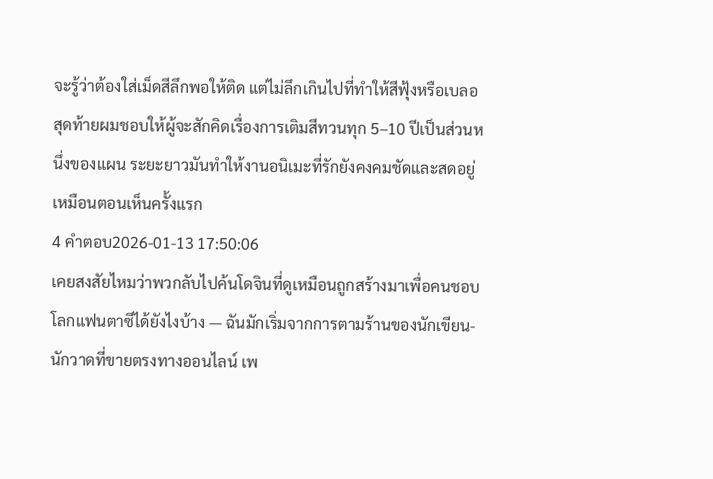จะรู้ว่าต้องใส่เม็ดสีลึกพอให้ติด แต่ไม่ลึกเกินไปที่ทำให้สีฟุ้งหรือเบลอ สุดท้ายผมชอบให้ผู้จะสักคิดเรื่องการเติมสีทวนทุก 5–10 ปีเป็นส่วนหนึ่งของแผน ระยะยาวมันทำให้งานอนิเมะที่รักยังคงคมชัดและสดอยู่เหมือนตอนเห็นครั้งแรก
4 คำตอบ2026-01-13 17:50:06
เคยสงสัยไหมว่าพวกลับไปค้นโดจินที่ดูเหมือนถูกสร้างมาเพื่อคนชอบโลกแฟนตาซีได้ยังไงบ้าง — ฉันมักเริ่มจากการตามร้านของนักเขียน-นักวาดที่ขายตรงทางออนไลน์ เพ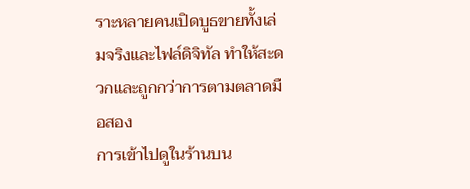ราะหลายคนเปิดบูธขายทั้งเล่มจริงและไฟล์ดิจิทัล ทำให้สะดวกและถูกกว่าการตามตลาดมือสอง
การเข้าไปดูในร้านบน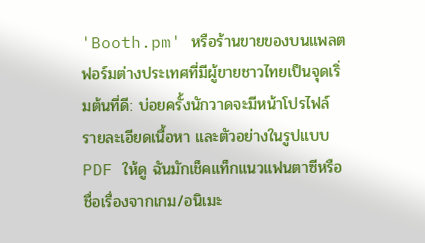'Booth.pm' หรือร้านขายของบนแพลตฟอร์มต่างประเทศที่มีผู้ขายชาวไทยเป็นจุดเริ่มต้นที่ดี: บ่อยครั้งนักวาดจะมีหน้าโปรไฟล์ รายละเอียดเนื้อหา และตัวอย่างในรูปแบบ PDF ให้ดู ฉันมักเช็คแท็กแนวแฟนตาซีหรือชื่อเรื่องจากเกม/อนิเมะ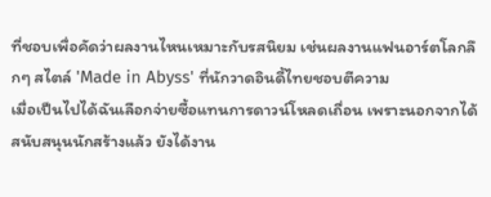ที่ชอบเพื่อคัดว่าผลงานไหนเหมาะกับรสนิยม เช่นผลงานแฟนอาร์ตโลกลึกๆ สไตล์ 'Made in Abyss' ที่นักวาดอินดี้ไทยชอบตีความ
เมื่อเป็นไปได้ฉันเลือกจ่ายซื้อแทนการดาวน์โหลดเถื่อน เพราะนอกจากได้สนับสนุนนักสร้างแล้ว ยังได้งาน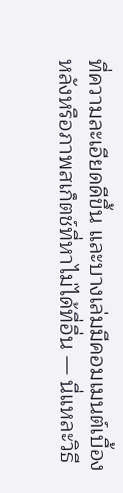ที่ความละเอียดดีขึ้น และบางเล่มมีคอมเมนต์เบื้องหลังหรือภาพสเก็ตช์ที่หาไม่ได้ที่อื่น — นี่แหละวิธี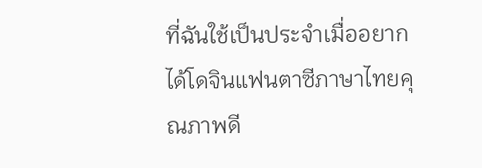ที่ฉันใช้เป็นประจำเมื่ออยากได้โดจินแฟนตาซีภาษาไทยคุณภาพดี